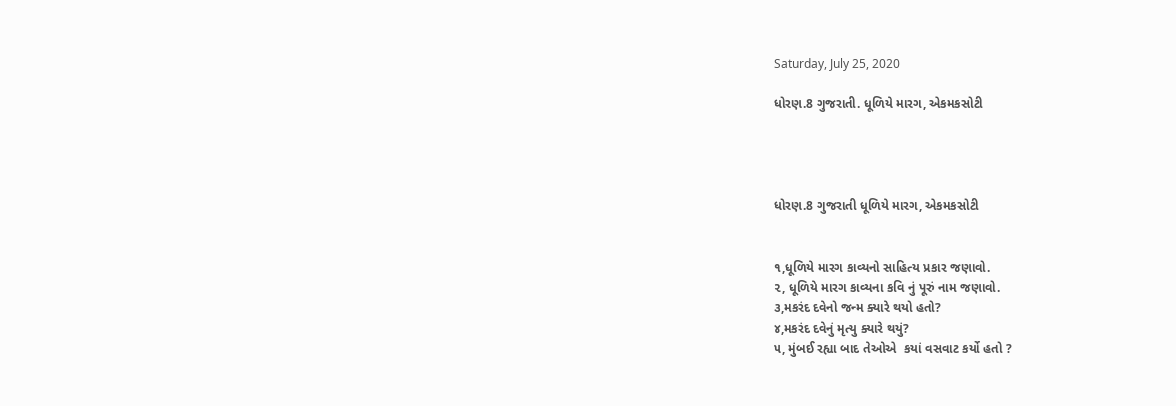Saturday, July 25, 2020

ધોરણ.8 ગુજરાતી. ધૂળિયે મારગ, એકમકસોટી




ધોરણ.8 ગુજરાતી ધૂળિયે મારગ, એકમકસોટી


૧,ધૂળિયે મારગ કાવ્યનો સાહિત્ય પ્રકાર જણાવો.
૨, ધૂળિયે મારગ કાવ્યના કવિ નું પૂરું નામ જણાવો.
૩,મકરંદ દવેનો જન્મ ક્યારે થયો હતો?
૪,મકરંદ દવેનું મૃત્યુ ક્યારે થયું?
૫, મુંબઈ રહ્યા બાદ તેઓએ  કયાં વસવાટ કર્યો હતો ?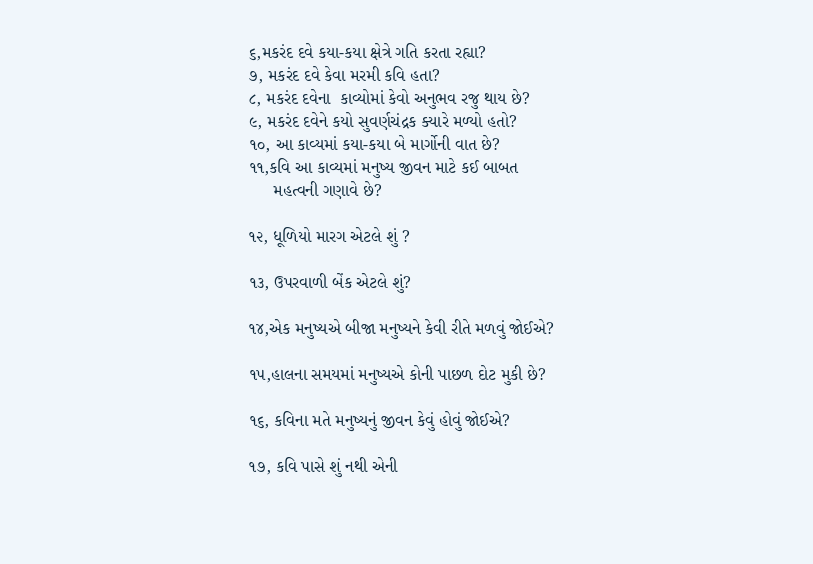૬,મકરંદ દવે કયા-કયા ક્ષેત્રે ગતિ કરતા રહ્યા?
૭, મકરંદ દવે કેવા મરમી કવિ હતા?
૮, મકરંદ દવેના  કાવ્યોમાં કેવો અનુભવ રજુ થાય છે?
૯, મકરંદ દવેને કયો સુવર્ણચંદ્રક ક્યારે મળ્યો હતો?
૧૦, આ કાવ્યમાં કયા-કયા બે માર્ગોની વાત છે?
૧૧,કવિ આ કાવ્યમાં મનુષ્ય જીવન માટે કઈ બાબત
     મહત્વની ગણાવે છે?

૧૨, ધૂળિયો મારગ એટલે શું ?

૧૩, ઉપરવાળી બેંક એટલે શું?

૧૪,એક મનુષ્યએ બીજા મનુષ્યને કેવી રીતે મળવું જોઈએ?

૧૫,હાલના સમયમાં મનુષ્યએ કોની પાછળ દોટ મુકી છે?

૧૬, કવિના મતે મનુષ્યનું જીવન કેવું હોવું જોઈએ?

૧૭, કવિ પાસે શું નથી એની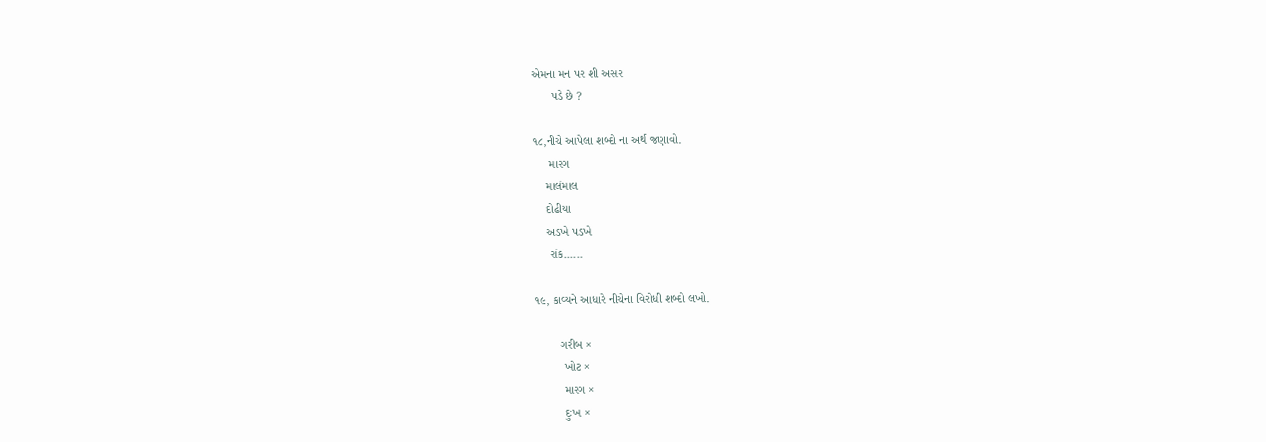એમના મન પર શી અસર
      પડે છે ?

૧૮,નીચે આપેલા શબ્દો ના અર્થ જણાવો.
     મારગ
    માલંમાલ
    દોઢીયા
    અડખે પડખે
     રાંક......

૧૯, કાવ્યને આધારે નીચેના વિરોધી શબ્દો લખો.

        ગરીબ ×
         ખોટ ×
         મારગ ×
         દુઃખ ×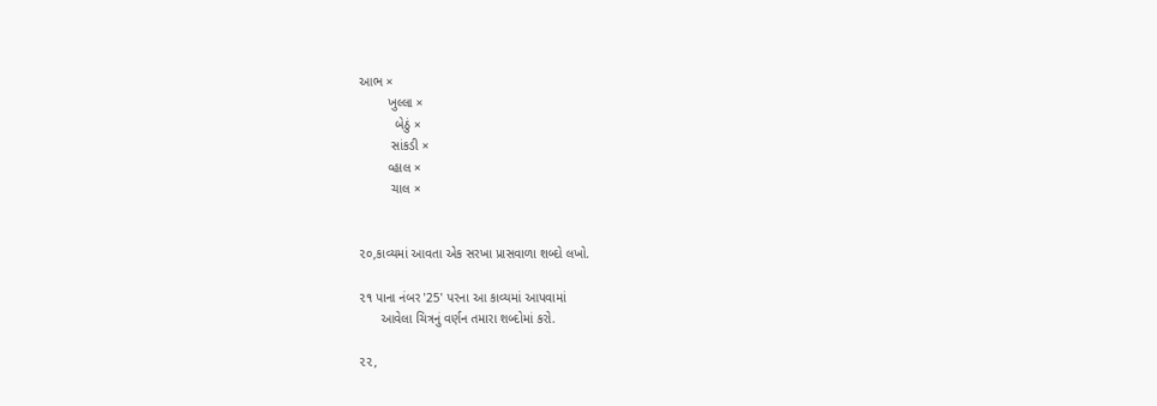આભ ×
        ખુલ્લા ×
          બેઠું ×
         સાંકડી ×
        વ્હાલ ×
         ચાલ ×


૨૦,કાવ્યમાં આવતા એક સરખા પ્રાસવાળા શબ્દો લખો.

૨૧ પાના નંબર '25' પરના આ કાવ્યમાં આપવામાં
      આવેલા ચિત્રનું વર્ણન તમારા શબ્દોમાં કરો.

૨૨,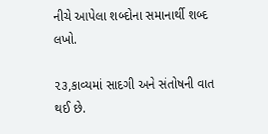નીચે આપેલા શબ્દોના સમાનાર્થી શબ્દ લખો.

૨૩,કાવ્યમાં સાદગી અને સંતોષની વાત થઈ છે.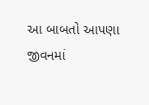આ બાબતો આપણા જીવનમાં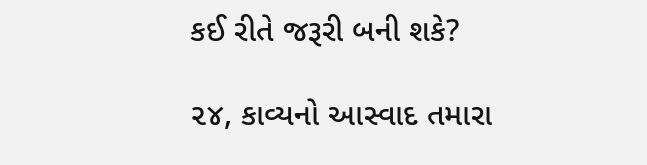કઈ રીતે જરૂરી બની શકે?

૨૪, કાવ્યનો આસ્વાદ તમારા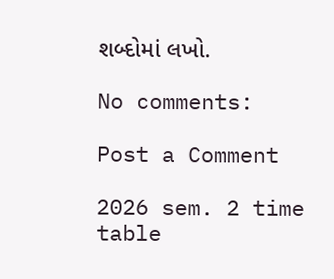શબ્દોમાં લખો.

No comments:

Post a Comment

2026 sem. 2 time table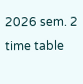2026 sem. 2 time table